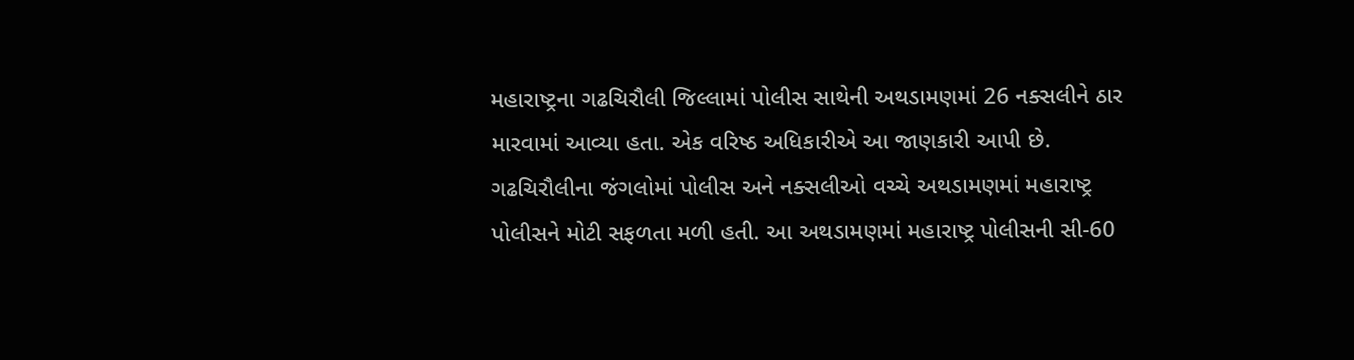મહારાષ્ટ્રના ગઢચિરૌલી જિલ્લામાં પોલીસ સાથેની અથડામણમાં 26 નક્સલીને ઠાર મારવામાં આવ્યા હતા. એક વરિષ્ઠ અધિકારીએ આ જાણકારી આપી છે. ગઢચિરૌલીના જંગલોમાં પોલીસ અને નક્સલીઓ વચ્ચે અથડામણમાં મહારાષ્ટ્ર પોલીસને મોટી સફળતા મળી હતી. આ અથડામણમાં મહારાષ્ટ્ર પોલીસની સી-60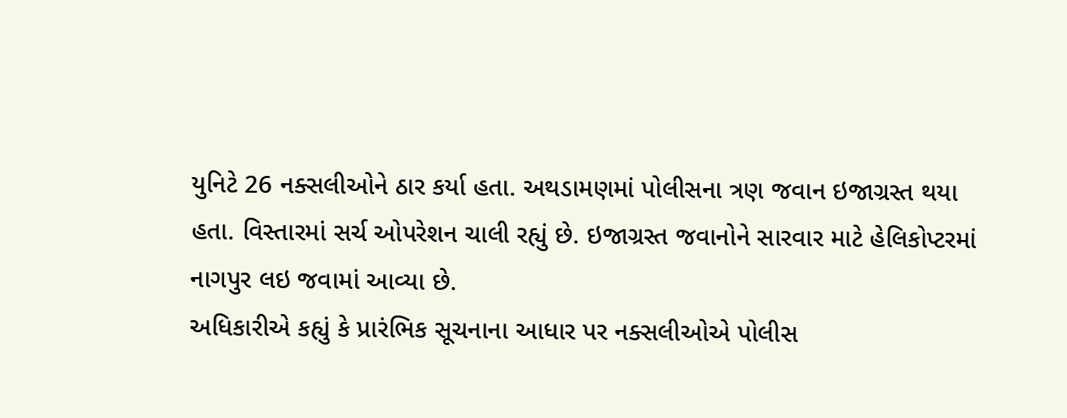યુનિટે 26 નક્સલીઓને ઠાર કર્યા હતા. અથડામણમાં પોલીસના ત્રણ જવાન ઇજાગ્રસ્ત થયા હતા. વિસ્તારમાં સર્ચ ઓપરેશન ચાલી રહ્યું છે. ઇજાગ્રસ્ત જવાનોને સારવાર માટે હેલિકોપ્ટરમાં નાગપુર લઇ જવામાં આવ્યા છે.
અધિકારીએ કહ્યું કે પ્રારંભિક સૂચનાના આધાર પર નક્સલીઓએ પોલીસ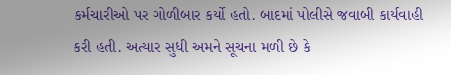કર્મચારીઓ પર ગોળીબાર કર્યો હતો. બાદમાં પોલીસે જવાબી કાર્યવાહી કરી હતી. અત્યાર સુધી અમને સૂચના મળી છે કે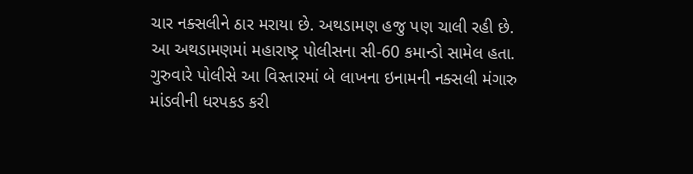ચાર નક્સલીને ઠાર મરાયા છે. અથડામણ હજુ પણ ચાલી રહી છે.
આ અથડામણમાં મહારાષ્ટ્ર પોલીસના સી-60 કમાન્ડો સામેલ હતા. ગુરુવારે પોલીસે આ વિસ્તારમાં બે લાખના ઇનામની નક્સલી મંગારુ માંડવીની ધરપકડ કરી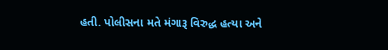હતી. પોલીસના મતે મંગારૂ વિરુદ્ધ હત્યા અને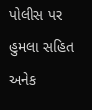પોલીસ પર હુમલા સહિત અનેક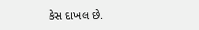કેસ દાખલ છે.